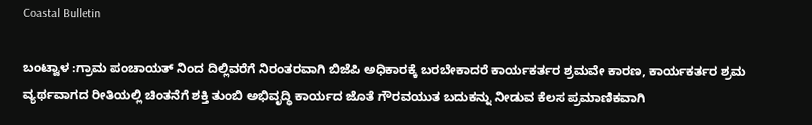Coastal Bulletin

ಬಂಟ್ವಾಳ :ಗ್ರಾಮ ಪಂಚಾಯತ್ ನಿಂದ ದಿಲ್ಲಿವರೆಗೆ ನಿರಂತರವಾಗಿ ಬಿಜೆಪಿ ಅಧಿಕಾರಕ್ಕೆ ಬರಬೇಕಾದರೆ ಕಾರ್ಯಕರ್ತರ ಶ್ರಮ‌ವೇ ಕಾರಣ, ಕಾರ್ಯಕರ್ತರ ಶ್ರಮ ವ್ಯರ್ಥವಾಗದ ರೀತಿಯಲ್ಲಿ ಚಿಂತನೆಗೆ ಶಕ್ತಿ ತುಂಬಿ ಅಭಿವೃದ್ಧಿ ಕಾರ್ಯದ ಜೊತೆ ಗೌರವಯುತ ಬದುಕನ್ನು ನೀಡುವ ಕೆಲಸ ಪ್ರಮಾಣಿಕವಾಗಿ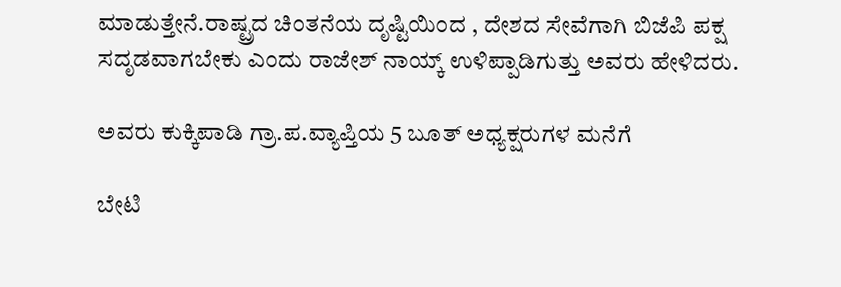ಮಾಡುತ್ತೇನೆ.ರಾಷ್ಟ್ರದ ಚಿಂತನೆಯ ದೃಷ್ಟಿಯಿಂದ , ದೇಶದ ಸೇವೆಗಾಗಿ ಬಿಜೆಪಿ ಪಕ್ಷ ಸದೃಡವಾಗಬೇಕು ಎಂದು ರಾಜೇಶ್ ನಾಯ್ಕ್ ಉಳಿಪ್ಪಾಡಿಗುತ್ತು ಅವರು ಹೇಳಿದರು.

ಅವರು ಕುಕ್ಕಿಪಾಡಿ ಗ್ರಾ.ಪ.ವ್ಯಾಪ್ತಿಯ 5 ಬೂತ್ ಅಧ್ಯಕ್ಷರುಗಳ ಮನೆಗೆ

ಬೇಟಿ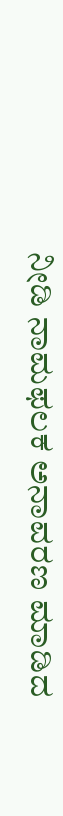ನೀಡಿ ನಾಮಫಲಕ ಅನಾವರಣ ಮಾಡಿದ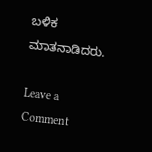ಬಳಿಕ ಮಾತನಾಡಿದರು.

Leave a Comment